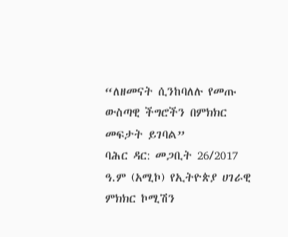“ለዘመናት ሲንከባለሉ የመጡ ውስጣዊ ችግሮችን በምክክር መፍታት ይገባል”
ባሕር ዳር: መጋቢት 26/2017 ዓ.ም (አሚኮ) የኢትዮጵያ ሀገራዊ ምክክር ኮሚሽን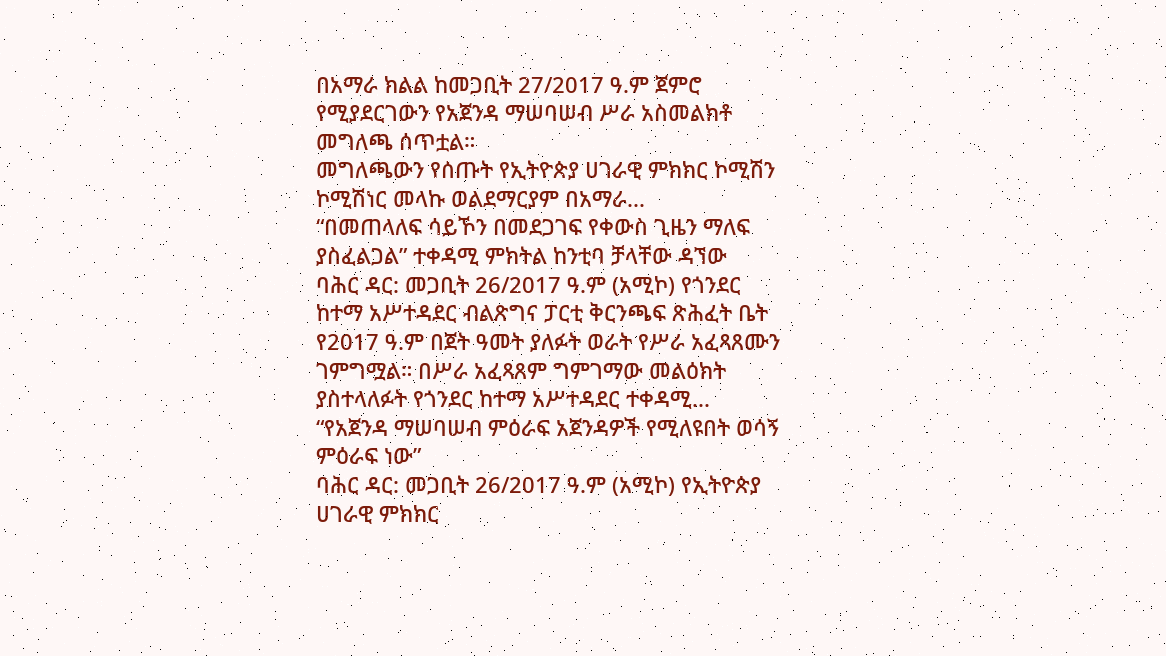በአማራ ክልል ከመጋቢት 27/2017 ዓ.ም ጀምሮ የሚያደርገውን የአጀንዳ ማሠባሠብ ሥራ አስመልክቶ መግለጫ ሰጥቷል።
መግለጫውን የሰጡት የኢትዮጵያ ሀገራዊ ምክክር ኮሚሽን ኮሚሽነር መላኩ ወልደማርያም በአማራ...
“በመጠላለፍ ሳይኾን በመደጋገፍ የቀውስ ጊዜን ማለፍ ያስፈልጋል” ተቀዳሚ ምክትል ከንቲባ ቻላቸው ዳኘው
ባሕር ዳር: መጋቢት 26/2017 ዓ.ም (አሚኮ) የጎንደር ከተማ አሥተዳደር ብልጽግና ፓርቲ ቅርንጫፍ ጽሕፈት ቤት የ2017 ዓ.ም በጀት ዓመት ያለፉት ወራት የሥራ አፈጻጸሙን ገምግሟል። በሥራ አፈጻጸም ግምገማው መልዕክት ያስተላለፉት የጎንደር ከተማ አሥተዳደር ተቀዳሚ...
“የአጀንዳ ማሠባሠብ ምዕራፍ አጀንዳዎች የሚለዩበት ወሳኝ ምዕራፍ ነው”
ባሕር ዳር: መጋቢት 26/2017 ዓ.ም (አሚኮ) የኢትዮጵያ ሀገራዊ ምክክር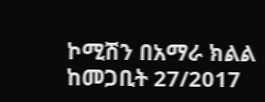ኮሚሽን በአማራ ክልል ከመጋቢት 27/2017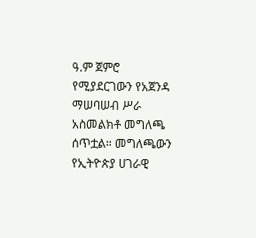ዓ.ም ጀምሮ የሚያደርገውን የአጀንዳ ማሠባሠብ ሥራ አስመልክቶ መግለጫ ሰጥቷል። መግለጫውን የኢትዮጵያ ሀገራዊ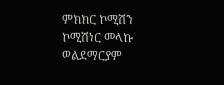ምክክር ኮሚሽን ኮሚሽነር መላኩ ወልደማርያም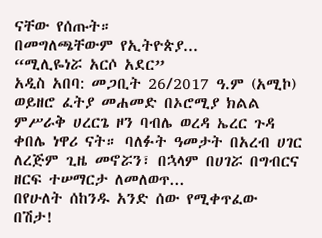ናቸው የሰጡት።
በመግለጫቸውም የኢትዮጵያ...
“ሚሊዬነሯ አርሶ አደር”
አዲስ አበባ: መጋቢት 26/2017 ዓ.ም (አሚኮ) ወይዘሮ ፈትያ መሐመድ በኦሮሚያ ክልል ምሥራቅ ሀረርጌ ዞን ባብሌ ወረዳ ኤረር ጉዳ ቀበሌ ነዋሪ ናት። ባለፉት ዓመታት በአረብ ሀገር ለረጅም ጊዜ መኖሯን፣ በኋላም በሀገሯ በግብርና ዘርፍ ተሠማርታ ለመለወጥ...
በየሁለት ሰከንዱ አንድ ሰው የሚቀጥፈው በሽታ!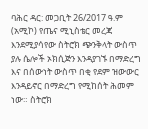ባሕር ዳር: መጋቢት 26/2017 ዓ.ም (አሚኮ) የጤና ሚኒስቴር መረጃ እንደሚያሳየው ስትሮክ ጭንቅላት ውስጥ ያሉ ሴሎች ኦክሲጅን እንዳያገኙ በማድረግ እና በሰውነት ውስጥ በቂ የደም ዝውውር እንዳይኖር በማድረግ የሚከሰት ሕመም ነው። ስትሮክ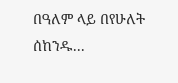በዓለም ላይ በየሁለት ሰከንዱ...